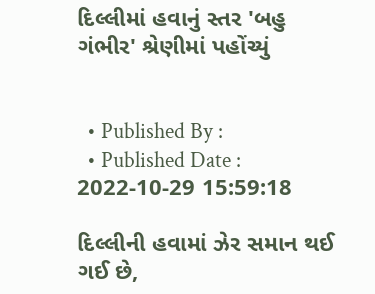દિલ્લીમાં હવાનું સ્તર 'બહુ ગંભીર' શ્રેણીમાં પહોંચ્યું


  • Published By :
  • Published Date : 2022-10-29 15:59:18

દિલ્લીની હવામાં ઝેર સમાન થઈ ગઈ છે,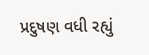પ્રદુષણ વધી રહ્યું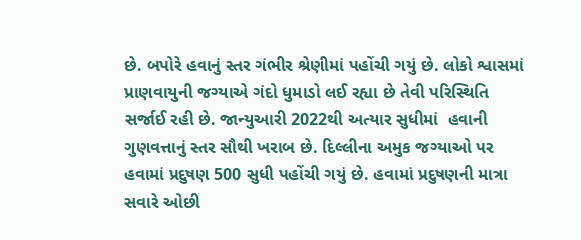છે. બપોરે હવાનું સ્તર ગંભીર શ્રેણીમાં પહોંચી ગયું છે. લોકો શ્વાસમાં પ્રાણવાયુની જગ્યાએ ગંદો ધુમાડો લઈ રહ્યા છે તેવી પરિસ્થિતિ સર્જાઈ રહી છે. જાન્યુઆરી 2022થી અત્યાર સુધીમાં  હવાની ગુણવત્તાનું સ્તર સૌથી ખરાબ છે. દિલ્લીના અમુક જગ્યાઓ પર હવામાં પ્રદુષણ 500 સુધી પહોંચી ગયું છે. હવામાં પ્રદુષણની માત્રા સવારે ઓછી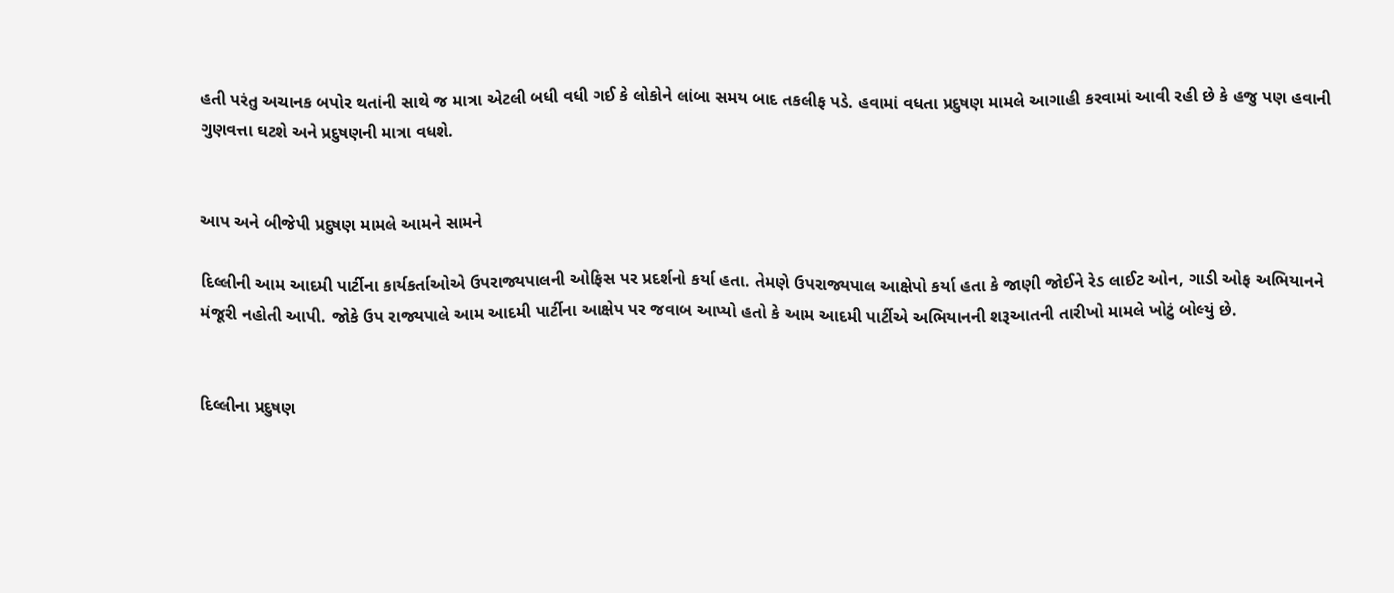હતી પરંતુ અચાનક બપોર થતાંની સાથે જ માત્રા એટલી બધી વધી ગઈ કે લોકોને લાંબા સમય બાદ તકલીફ પડે. હવામાં વધતા પ્રદુષણ મામલે આગાહી કરવામાં આવી રહી છે કે હજુ પણ હવાની ગુણવત્તા ઘટશે અને પ્રદુષણની માત્રા વધશે.


આપ અને બીજેપી પ્રદુષણ મામલે આમને સામને

દિલ્લીની આમ આદમી પાર્ટીના કાર્યકર્તાઓએ ઉપરાજ્યપાલની ઓફિસ પર પ્રદર્શનો કર્યા હતા. તેમણે ઉપરાજ્યપાલ આક્ષેપો કર્યા હતા કે જાણી જોઈને રેડ લાઈટ ઓન, ગાડી ઓફ અભિયાનને મંજૂરી નહોતી આપી. જોકે ઉપ રાજ્યપાલે આમ આદમી પાર્ટીના આક્ષેપ પર જવાબ આપ્યો હતો કે આમ આદમી પાર્ટીએ અભિયાનની શરૂઆતની તારીખો મામલે ખોટું બોલ્યું છે.


દિલ્લીના પ્રદુષણ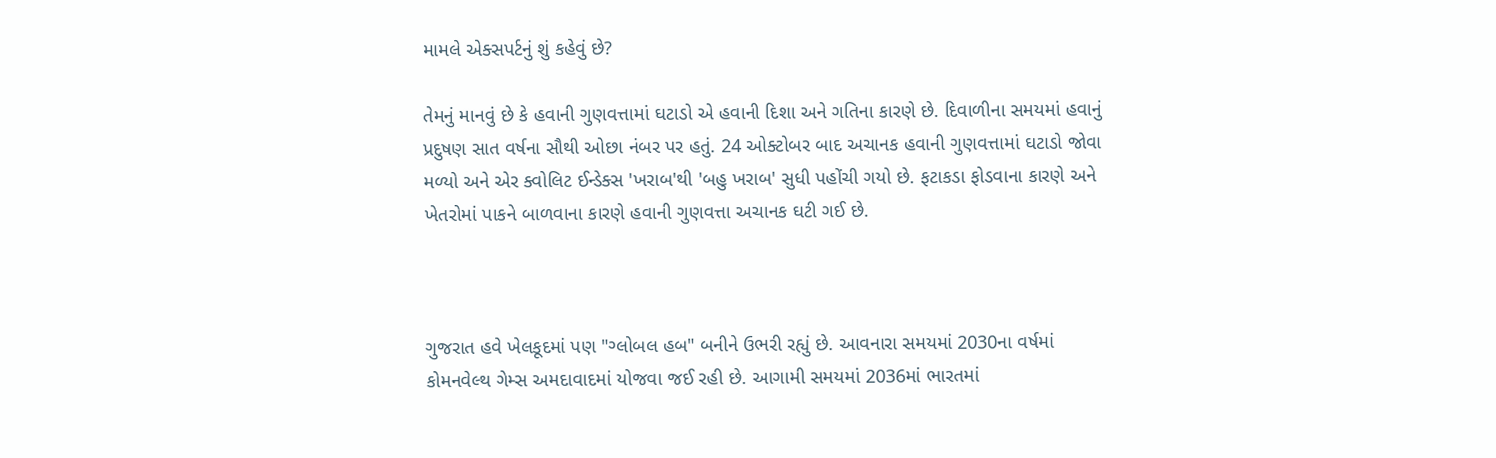મામલે એક્સપર્ટનું શું કહેવું છે?

તેમનું માનવું છે કે હવાની ગુણવત્તામાં ઘટાડો એ હવાની દિશા અને ગતિના કારણે છે. દિવાળીના સમયમાં હવાનું પ્રદુષણ સાત વર્ષના સૌથી ઓછા નંબર પર હતું. 24 ઓક્ટોબર બાદ અચાનક હવાની ગુણવત્તામાં ઘટાડો જોવા મળ્યો અને એર ક્વોલિટ ઈન્ડેક્સ 'ખરાબ'થી 'બહુ ખરાબ' સુધી પહોંચી ગયો છે. ફટાકડા ફોડવાના કારણે અને ખેતરોમાં પાકને બાળવાના કારણે હવાની ગુણવત્તા અચાનક ઘટી ગઈ છે.



ગુજરાત હવે ખેલકૂદમાં પણ "ગ્લોબલ હબ" બનીને ઉભરી રહ્યું છે. આવનારા સમયમાં 2030ના વર્ષમાં કોમનવેલ્થ ગેમ્સ અમદાવાદમાં યોજવા જઈ રહી છે. આગામી સમયમાં 2036માં ભારતમાં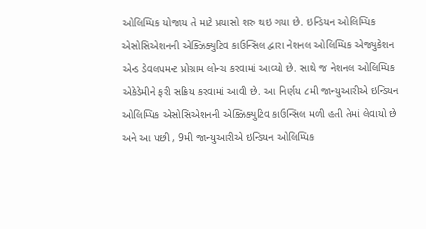ઓલિમ્પિક યોજાય તે માટે પ્રયાસો શરુ થઇ ગયા છે. ઇન્ડિયન ઓલિમ્પિક એસોસિએશનની એક્ઝિક્યુટિવ કાઉન્સિલ દ્વારા નેશનલ ઓલિમ્પિક એજ્યુકેશન એન્ડ ડેવલપમન્ટ પ્રોગ્રામ લોન્ચ કરવામાં આવ્યો છે. સાથે જ નેશનલ ઓલિમ્પિક એકેડેમીને ફરી સક્રિય કરવામાં આવી છે. આ નિર્ણય ૮મી જાન્યુઆરીએ ઇન્ડિયન ઓલિમ્પિક એસોસિએશનની એક્ઝિક્યુટિવ કાઉન્સિલ મળી હતી તેમાં લેવાયો છે અને આ પછી , 9મી જાન્યુઆરીએ ઇન્ડિયન ઓલિમ્પિક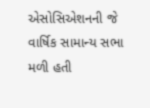એસોસિએશનની જે વાર્ષિક સામાન્ય સભા મળી હતી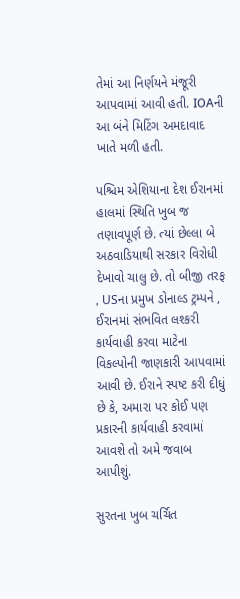તેમાં આ નિર્ણયને મંજૂરી આપવામાં આવી હતી. IOAની આ બંને મિટિંગ અમદાવાદ ખાતે મળી હતી.

પશ્ચિમ એશિયાના દેશ ઈરાનમાં હાલમાં સ્થિતિ ખુબ જ તણાવપૂર્ણ છે. ત્યાં છેલ્લા બે અઠવાડિયાથી સરકાર વિરોધી દેખાવો ચાલુ છે. તો બીજી તરફ , USના પ્રમુખ ડોનાલ્ડ ટ્રમ્પને , ઈરાનમાં સંભવિત લશ્કરી કાર્યવાહી કરવા માટેના વિકલ્પોની જાણકારી આપવામાં આવી છે. ઈરાને સ્પષ્ટ કરી દીધું છે કે, અમારા પર કોઈ પણ પ્રકારની કાર્યવાહી કરવામાં આવશે તો અમે જવાબ આપીશું.

સુરતના ખુબ ચર્ચિત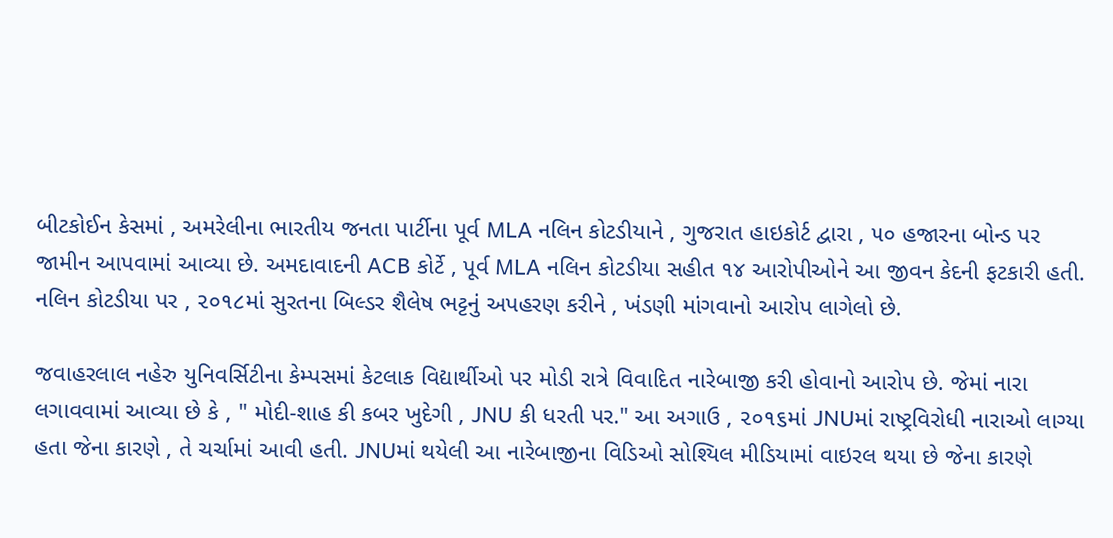બીટકોઈન કેસમાં , અમરેલીના ભારતીય જનતા પાર્ટીના પૂર્વ MLA નલિન કોટડીયાને , ગુજરાત હાઇકોર્ટ દ્વારા , ૫૦ હજારના બોન્ડ પર જામીન આપવામાં આવ્યા છે. અમદાવાદની ACB કોર્ટે , પૂર્વ MLA નલિન કોટડીયા સહીત ૧૪ આરોપીઓને આ જીવન કેદની ફટકારી હતી. નલિન કોટડીયા પર , ૨૦૧૮માં સુરતના બિલ્ડર શૈલેષ ભટ્ટનું અપહરણ કરીને , ખંડણી માંગવાનો આરોપ લાગેલો છે.

જવાહરલાલ નહેરુ યુનિવર્સિટીના કેમ્પસમાં કેટલાક વિદ્યાર્થીઓ પર મોડી રાત્રે વિવાદિત નારેબાજી કરી હોવાનો આરોપ છે. જેમાં નારા લગાવવામાં આવ્યા છે કે , " મોદી-શાહ કી કબર ખુદેગી , JNU કી ધરતી પર." આ અગાઉ , ૨૦૧૬માં JNUમાં રાષ્ટ્રવિરોધી નારાઓ લાગ્યા હતા જેના કારણે , તે ચર્ચામાં આવી હતી. JNUમાં થયેલી આ નારેબાજીના વિડિઓ સોશ્યિલ મીડિયામાં વાઇરલ થયા છે જેના કારણે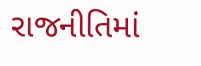રાજનીતિમાં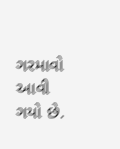ગરમાવો આવી ગયો છે.